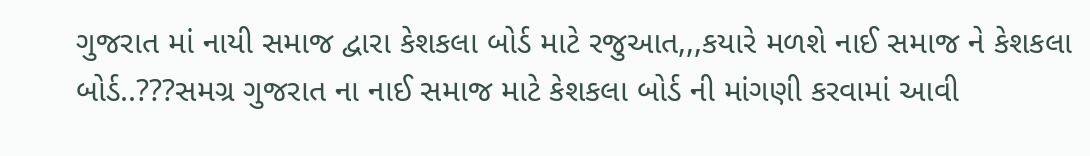ગુજરાત માં નાયી સમાજ દ્વારા કેશકલા બોર્ડ માટે રજુઆત,,,કયારે મળશે નાઈ સમાજ ને કેશકલા બોર્ડ..???સમગ્ર ગુજરાત ના નાઈ સમાજ માટે કેશકલા બોર્ડ ની માંગણી કરવામાં આવી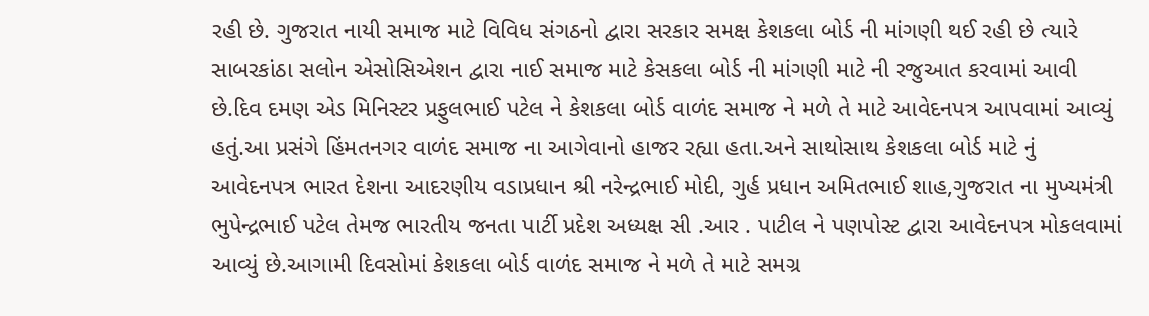રહી છે. ગુજરાત નાયી સમાજ માટે વિવિધ સંગઠનો દ્વારા સરકાર સમક્ષ કેશકલા બોર્ડ ની માંગણી થઈ રહી છે ત્યારે સાબરકાંઠા સલોન એસોસિએશન દ્વારા નાઈ સમાજ માટે કેસકલા બોર્ડ ની માંગણી માટે ની રજુઆત કરવામાં આવી છે.દિવ દમણ એડ મિનિસ્ટર પ્રફુલભાઈ પટેલ ને કેશકલા બોર્ડ વાળંદ સમાજ ને મળે તે માટે આવેદનપત્ર આપવામાં આવ્યું હતું.આ પ્રસંગે હિંમતનગર વાળંદ સમાજ ના આગેવાનો હાજર રહ્યા હતા.અને સાથોસાથ કેશકલા બોર્ડ માટે નું આવેદનપત્ર ભારત દેશના આદરણીય વડાપ્રધાન શ્રી નરેન્દ્રભાઈ મોદી, ગુર્હ પ્રધાન અમિતભાઈ શાહ,ગુજરાત ના મુખ્યમંત્રી ભુપેન્દ્રભાઈ પટેલ તેમજ ભારતીય જનતા પાર્ટી પ્રદેશ અધ્યક્ષ સી .આર . પાટીલ ને પણપોસ્ટ દ્વારા આવેદનપત્ર મોકલવામાં આવ્યું છે.આગામી દિવસોમાં કેશકલા બોર્ડ વાળંદ સમાજ ને મળે તે માટે સમગ્ર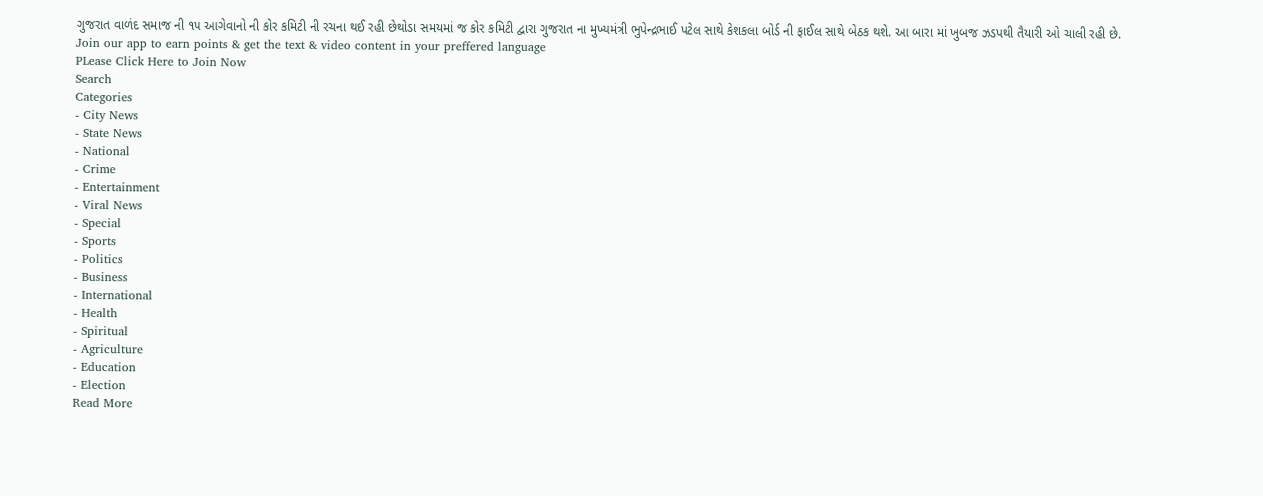ગુજરાત વાળંદ સમાજ ની ૧૫ આગેવાનો ની કોર કમિટી ની રચના થઈ રહી છેથોડા સમયમાં જ કોર કમિટી દ્વારા ગુજરાત ના મુખ્યમંત્રી ભુપેન્દ્રભાઈ પટેલ સાથે કેશકલા બોર્ડ ની ફાઈલ સાથે બેઠક થશે. આ બારા માં ખુબજ ઝડપથી તૈયારી ઓ ચાલી રહી છે.
Join our app to earn points & get the text & video content in your preffered language
PLease Click Here to Join Now
Search
Categories
- City News
- State News
- National
- Crime
- Entertainment
- Viral News
- Special
- Sports
- Politics
- Business
- International
- Health
- Spiritual
- Agriculture
- Education
- Election
Read More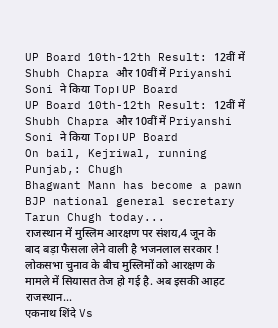UP Board 10th-12th Result: 12वीं में Shubh Chapra और 10वीं में Priyanshi Soni ने किया Top। UP Board
UP Board 10th-12th Result: 12वीं में Shubh Chapra और 10वीं में Priyanshi Soni ने किया Top। UP Board
On bail, Kejriwal, running Punjab,: Chugh
Bhagwant Mann has become a pawn
BJP national general secretary Tarun Chugh today...
राजस्थान में मुस्लिम आरक्षण पर संशय,4 जून के बाद बड़ा फैसला लेने वाली है भजनलाल सरकार !
लोकसभा चुनाव के बीच मुस्लिमों को आरक्षण के मामले में सियासत तेज हो गई है. अब इसकी आहट राजस्थान...
एकनाथ शिंदे Vs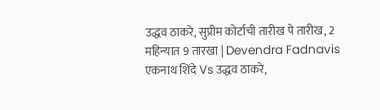उद्धव ठाकरे, सुप्रीम कोर्टाची तारीख पे तारीख, 2 महिन्यात 9 तारखा | Devendra Fadnavis
एकनाथ शिंदे Vs उद्धव ठाकरे,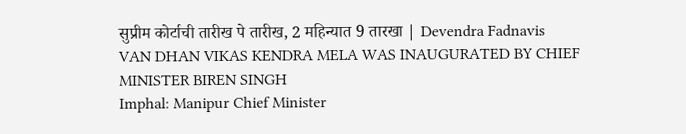सुप्रीम कोर्टाची तारीख पे तारीख, 2 महिन्यात 9 तारखा | Devendra Fadnavis
VAN DHAN VIKAS KENDRA MELA WAS INAUGURATED BY CHIEF MINISTER BIREN SINGH
Imphal: Manipur Chief Minister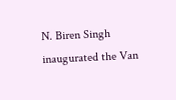N. Biren Singh inaugurated the Van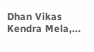Dhan Vikas Kendra Mela,...